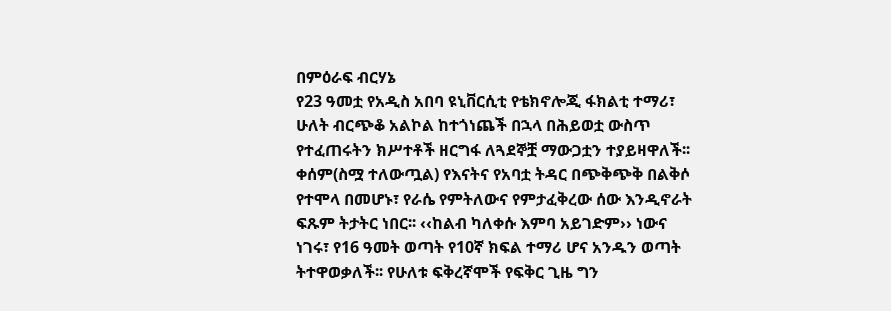በምዕራፍ ብርሃኔ
የ23 ዓመቷ የአዲስ አበባ ዩኒቨርሲቲ የቴክኖሎጂ ፋክልቲ ተማሪ፣ ሁለት ብርጭቆ አልኮል ከተጎነጨች በኋላ በሕይወቷ ውስጥ የተፈጠሩትን ክሥተቶች ዘርግፋ ለጓደኞቿ ማውጋቷን ተያይዛዋለች፡፡
ቀሰም(ስሟ ተለውጧል) የእናትና የአባቷ ትዳር በጭቅጭቅ በልቅሶ የተሞላ በመሆኑ፣ የራሴ የምትለውና የምታፈቅረው ሰው እንዲኖራት ፍጹም ትታትር ነበር፡፡ ‹‹ከልብ ካለቀሱ እምባ አይገድም›› ነውና ነገሩ፣ የ16 ዓመት ወጣት የ10ኛ ክፍል ተማሪ ሆና አንዱን ወጣት ትተዋወቃለች፡፡ የሁለቱ ፍቅረኛሞች የፍቅር ጊዜ ግን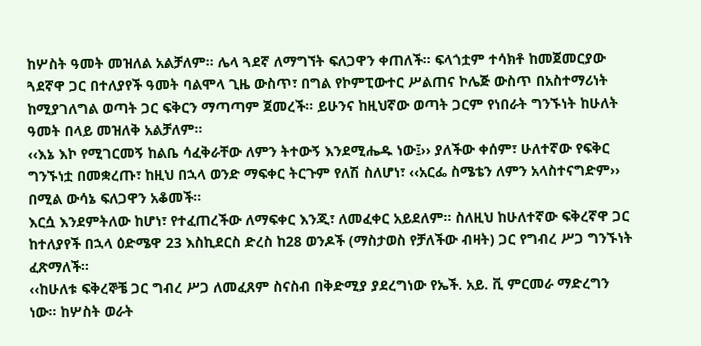ከሦስት ዓመት መዝለል አልቻለም፡፡ ሌላ ጓደኛ ለማግኘት ፍለጋዋን ቀጠለች፡፡ ፍላጎቷም ተሳክቶ ከመጀመርያው ጓደኛዋ ጋር በተለያየች ዓመት ባልሞላ ጊዜ ውስጥ፣ በግል የኮምፒውተር ሥልጠና ኮሌጅ ውስጥ በአስተማሪነት ከሚያገለግል ወጣት ጋር ፍቅርን ማጣጣም ጀመረች፡፡ ይሁንና ከዚህኛው ወጣት ጋርም የነበራት ግንኙነት ከሁለት ዓመት በላይ መዝለቅ አልቻለም፡፡
‹‹እኔ እኮ የሚገርመኝ ከልቤ ሳፈቅራቸው ለምን ትተውኝ እንደሚሔዱ ነው፤›› ያለችው ቀሰም፣ ሁለተኛው የፍቅር ግንኙነቷ በመቋረጡ፣ ከዚህ በኋላ ወንድ ማፍቀር ትርጉም የለሽ ስለሆነ፣ ‹‹አርፌ ስሜቴን ለምን አላስተናግድም›› በሚል ውሳኔ ፍለጋዋን አቆመች፡፡
እርሷ እንደምትለው ከሆነ፣ የተፈጠረችው ለማፍቀር እንጂ፣ ለመፈቀር አይደለም፡፡ ስለዚህ ከሁለተኛው ፍቅረኛዋ ጋር ከተለያየች በኋላ ዕድሜዋ 23 እስኪደርስ ድረስ ከ28 ወንዶች (ማስታወስ የቻለችው ብዛት) ጋር የግብረ ሥጋ ግንኙነት ፈጽማለች፡፡
‹‹ከሁለቱ ፍቅረኞቼ ጋር ግብረ ሥጋ ለመፈጸም ስናስብ በቅድሚያ ያደረግነው የኤች. አይ. ቪ ምርመራ ማድረግን ነው፡፡ ከሦስት ወራት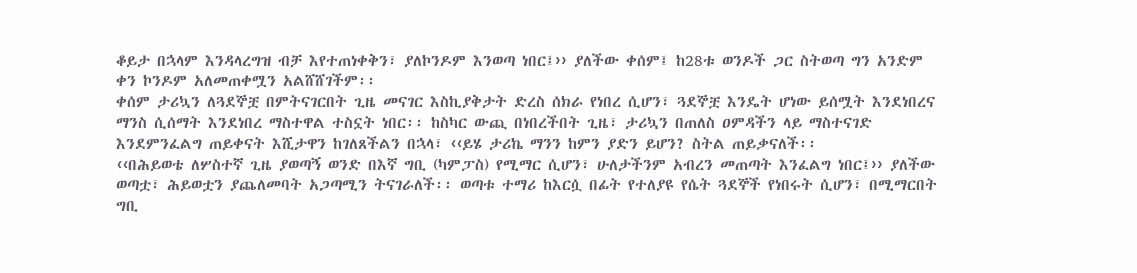ቆይታ በኋላም እንዳላረግዝ ብቻ እየተጠነቀቅን፣ ያለኮንዶም እንወጣ ነበር፤›› ያለችው ቀሰም፤ ከ28ቱ ወንዶች ጋር ስትወጣ ግን አንድም ቀን ኮንዶም አለመጠቀሟን አልሸሸገችም፡፡
ቀሰም ታሪኳን ለጓደኞቿ በምትናገርበት ጊዜ መናገር እስኪያቅታት ድረስ ሰክራ የነበረ ሲሆን፣ ጓደኞቿ እንዴት ሆነው ይሰሟት እንደነበረና ማንስ ሲሰማት እንደነበረ ማስተዋል ተስኗት ነበር፡፡ ከስካር ውጪ በነበረችበት ጊዜ፣ ታሪኳን በጠለስ ዐምዳችን ላይ ማስተናገድ እንደምንፈልግ ጠይቀናት እሺታዋን ከገለጸችልን በኋላ፣ ‹‹ይሄ ታሪኬ ማንን ከምን ያድን ይሆን? ስትል ጠይቃናለች፡፡
‹‹በሕይወቴ ለሦስተኛ ጊዜ ያወጣኝ ወንድ በእኛ ግቢ (ካምፓስ) የሚማር ሲሆን፣ ሁለታችንም አብረን መጠጣት እንፈልግ ነበር፤›› ያለችው ወጣቷ፣ ሕይወቷን ያጨለመባት አጋጣሚን ትናገራለች፡፡ ወጣቱ ተማሪ ከእርሷ በፊት የተለያዩ የሴት ጓደኞች የነበሩት ሲሆን፣ በሚማርበት ግቢ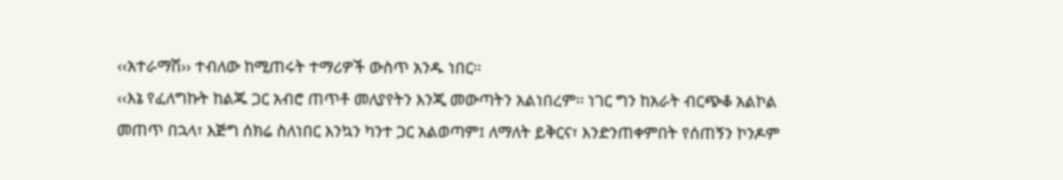‹‹አተራማሽ›› ተብለው ከሚጠሩት ተማሪዎች ውስጥ አንዱ ነበር፡፡
‹‹እኔ የፈለግኩት ከልጁ ጋር አብሮ ጠጥቶ መለያየትን እንጂ መውጣትን አልነበረም፡፡ ነገር ግን ከአራት ብርጭቆ አልኮል መጠጥ በኋላ፣ እጅግ ሰክሬ ስለነበር እንኳን ካንተ ጋር አልወጣም፤ ለማለት ይቅርና፣ እንድንጠቀምበት የሰጠኝን ኮንዶም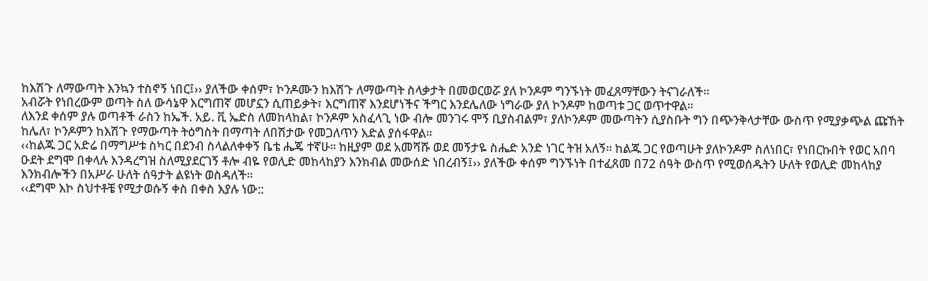ከእሽጉ ለማውጣት እንኳን ተስኖኝ ነበር፤›› ያለችው ቀሰም፣ ኮንዶሙን ከእሽጉ ለማውጣት ስላቃታት በመወርወሯ ያለ ኮንዶም ግንኙነት መፈጸማቸውን ትናገራለች፡፡
አብሯት የነበረውም ወጣት ስለ ውሳኔዋ እርግጠኛ መሆኗን ሲጠይቃት፣ እርግጠኛ እንደሆነችና ችግር እንደሌለው ነግራው ያለ ኮንዶም ከወጣቱ ጋር ወጥተዋል፡፡
ለእንደ ቀሰም ያሉ ወጣቶች ራስን ከኤች. አይ. ቪ ኤድስ ለመከላከል፣ ኮንዶም አስፈላጊ ነው ብሎ መንገሩ ሞኝ ቢያስብልም፣ ያለኮንዶም መውጣትን ሲያስቡት ግን በጭንቅላታቸው ውስጥ የሚያቃጭል ጩኸት ከሌለ፣ ኮንዶምን ከእሽጉ የማውጣት ትዕግስት በማጣት ለበሽታው የመጋለጥን እድል ያሰፋዋል፡፡
‹‹ከልጁ ጋር አድሬ በማግሥቱ ስካር በደንብ ስላልለቀቀኝ ቤቴ ሔጄ ተኛሁ፡፡ ከዚያም ወደ አመሻሹ ወደ መኝታዬ ስሔድ አንድ ነገር ትዝ አለኝ፡፡ ከልጁ ጋር የወጣሁት ያለኮንዶም ስለነበር፣ የነበርኩበት የወር አበባ ዑደት ደግሞ በቀላሉ እንዳረግዝ ስለሚያደርገኝ ቶሎ ብዬ የወሊድ መከላከያን እንክብል መውሰድ ነበረብኝ፤›› ያለችው ቀሰም ግንኙነት በተፈጸመ በ72 ሰዓት ውስጥ የሚወሰዱትን ሁለት የወሊድ መከላከያ እንክብሎችን በአሥራ ሁለት ሰዓታት ልዩነት ወስዳለች፡፡
‹‹ደግሞ እኮ ስህተቶቼ የሚታወሱኝ ቀስ በቀስ እያሉ ነው::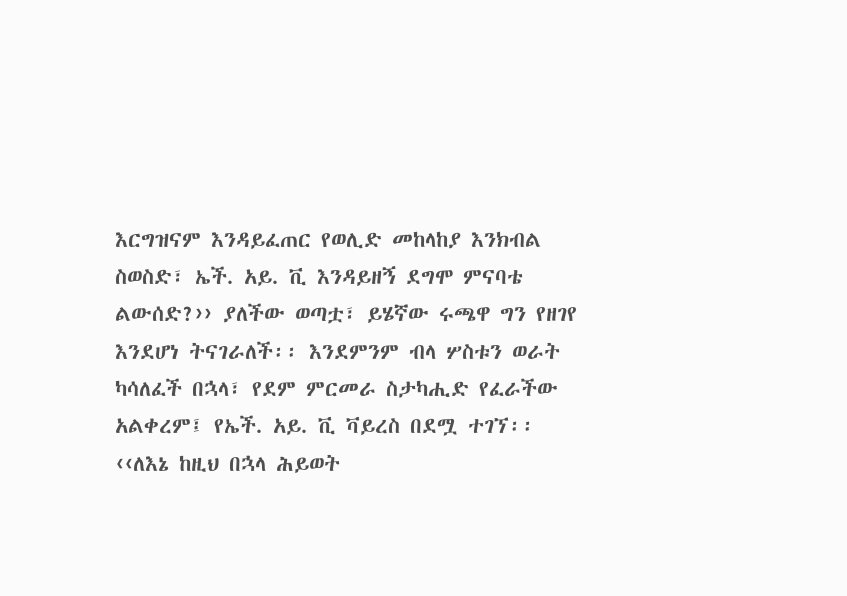እርግዝናም እንዳይፈጠር የወሊድ መከላከያ እንክብል ስወስድ፣ ኤች. አይ. ቪ እንዳይዘኝ ደግሞ ምናባቴ ልውሰድ?›› ያለችው ወጣቷ፣ ይሄኛው ሩጫዋ ግን የዘገየ እንደሆነ ትናገራለች፡፡ እንደምንም ብላ ሦስቱን ወራት ካሳለፈች በኋላ፣ የደም ምርመራ ስታካሒድ የፈራችው አልቀረም፤ የኤች. አይ. ቪ ቫይረስ በደሟ ተገኘ፡፡
‹‹ለእኔ ከዚህ በኋላ ሕይወት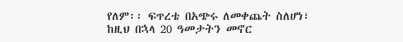የለም፡፡ ፍጥረቴ በአጭሩ ለመቀጨት ስለሆነ፣ ከዚህ በኋላ 20 ዓመታትን መኖር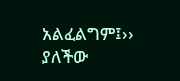አልፈልግም፤›› ያለችው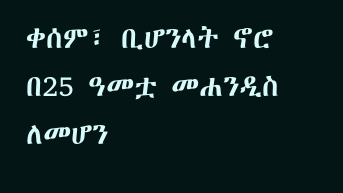ቀሰም፣ ቢሆንላት ኖሮ በ25 ዓመቷ መሐንዲስ ለመሆን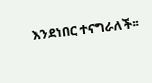እንደነበር ተናግራለች፡፡